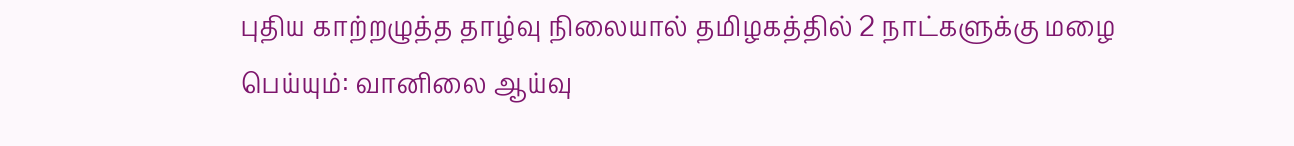புதிய காற்றழுத்த தாழ்வு நிலையால் தமிழகத்தில் 2 நாட்களுக்கு மழை பெய்யும்: வானிலை ஆய்வு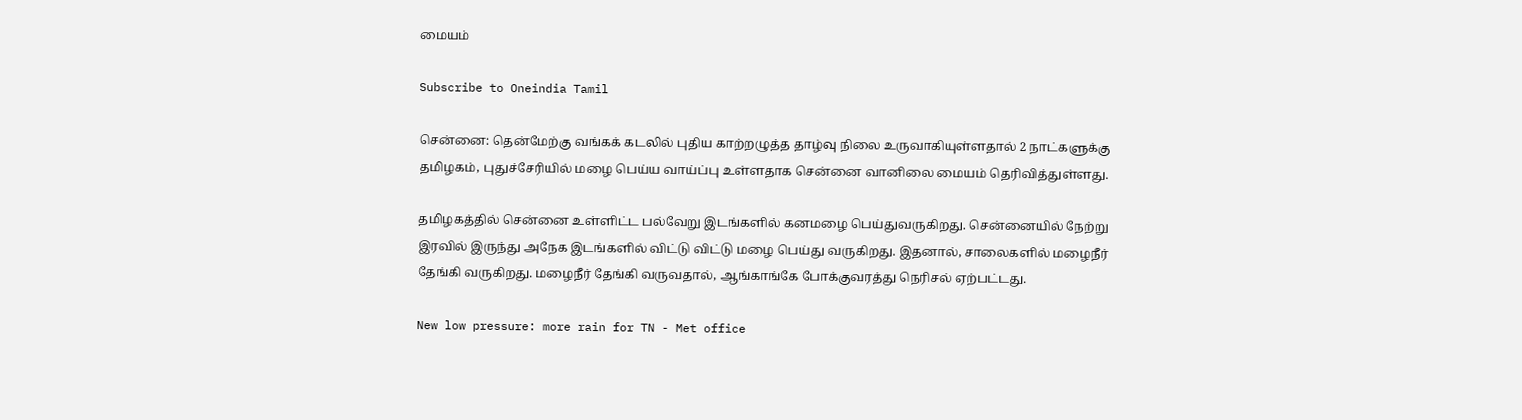மையம்

Subscribe to Oneindia Tamil

சென்னை: தென்மேற்கு வங்கக் கடலில் புதிய காற்றழுத்த தாழ்வு நிலை உருவாகியுள்ளதால் 2 நாட்களுக்கு தமிழகம், புதுச்சேரியில் மழை பெய்ய வாய்ப்பு உள்ளதாக சென்னை வானிலை மையம் தெரிவித்துள்ளது.

தமிழகத்தில் சென்னை உள்ளிட்ட பல்வேறு இடங்களில் கனமழை பெய்துவருகிறது. சென்னையில் நேற்று இரவில் இருந்து அநேக இடங்களில் விட்டு விட்டு மழை பெய்து வருகிறது. இதனால், சாலைகளில் மழைநீர் தேங்கி வருகிறது. மழைநீர் தேங்கி வருவதால், ஆங்காங்கே போக்குவரத்து நெரிசல் ஏற்பட்டது.

New low pressure: more rain for TN - Met office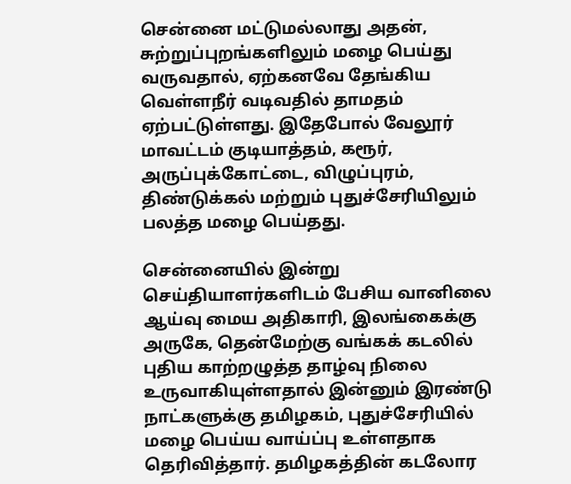சென்னை மட்டுமல்லாது அதன், சுற்றுப்புறங்களிலும் மழை பெய்து வருவதால், ஏற்கனவே தேங்கிய வெள்ளநீர் வடிவதில் தாமதம் ஏற்பட்டுள்ளது. இதேபோல் வேலூர் மாவட்டம் குடியாத்தம், கரூர், அருப்புக்கோட்டை, விழுப்புரம், திண்டுக்கல் மற்றும் புதுச்சேரியிலும் பலத்த மழை பெய்தது.

சென்னையில் இன்று செய்தியாளர்களிடம் பேசிய வானிலை ஆய்வு மைய அதிகாரி, இலங்கைக்கு அருகே, தென்மேற்கு வங்கக் கடலில் புதிய காற்றழுத்த தாழ்வு நிலை உருவாகியுள்ளதால் இன்னும் இரண்டு நாட்களுக்கு தமிழகம், புதுச்சேரியில் மழை பெய்ய வாய்ப்பு உள்ளதாக தெரிவித்தார். தமிழகத்தின் கடலோர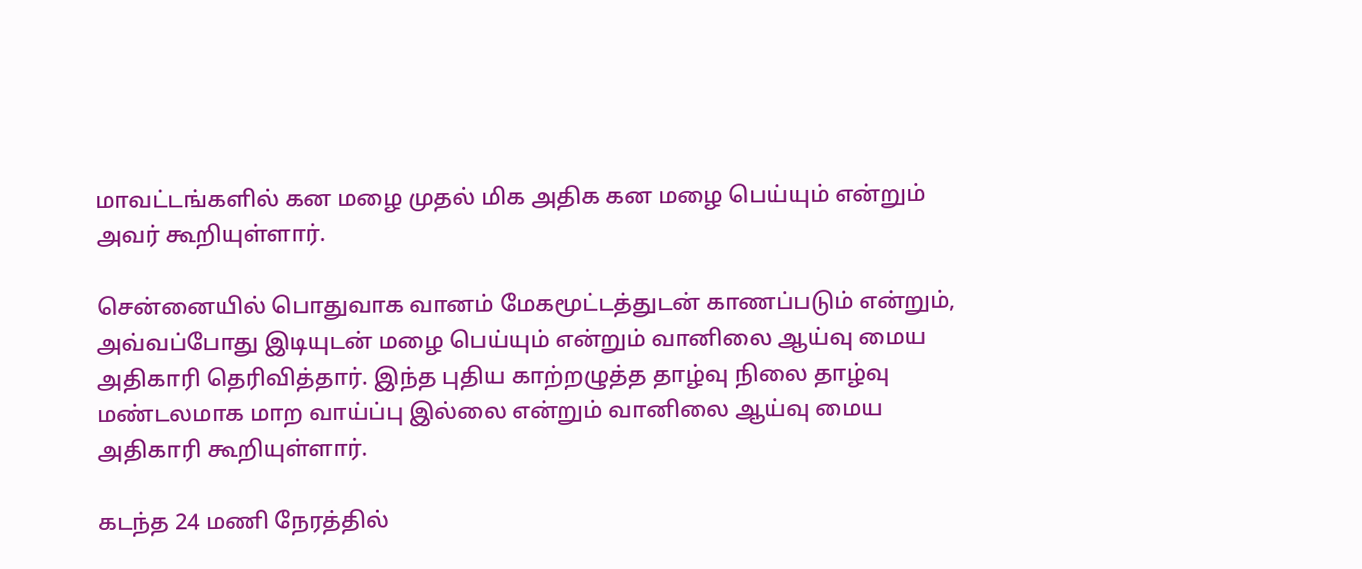மாவட்டங்களில் கன மழை முதல் மிக அதிக கன மழை பெய்யும் என்றும் அவர் கூறியுள்ளார்.

சென்னையில் பொதுவாக வானம் மேகமூட்டத்துடன் காணப்படும் என்றும், அவ்வப்போது இடியுடன் மழை பெய்யும் என்றும் வானிலை ஆய்வு மைய அதிகாரி தெரிவித்தார். இந்த புதிய காற்றழுத்த தாழ்வு நிலை தாழ்வு மண்டலமாக மாற வாய்ப்பு இல்லை என்றும் வானிலை ஆய்வு மைய அதிகாரி கூறியுள்ளார்.

கடந்த 24 மணி நேரத்தில்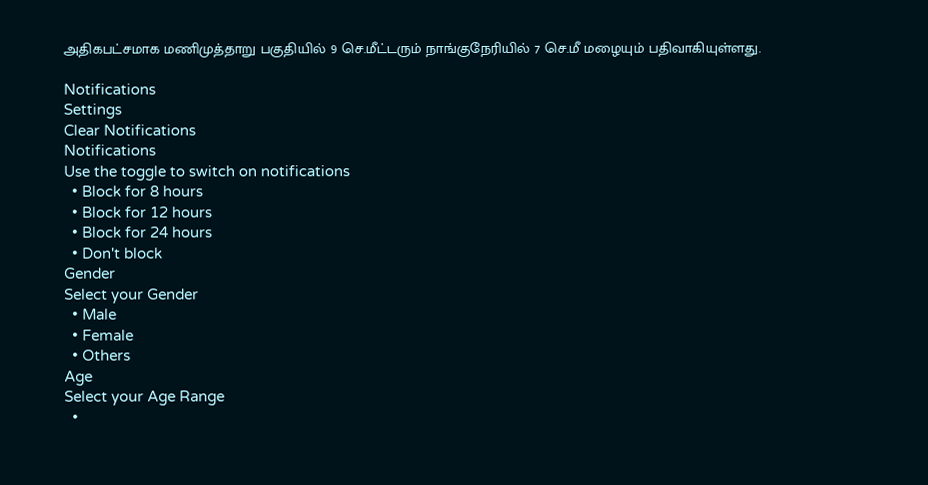அதிகபட்சமாக மணிமுத்தாறு பகுதியில் 9 செ.மீட்டரும் நாங்குநேரியில் 7 செ.மீ மழையும் பதிவாகியுள்ளது.

Notifications
Settings
Clear Notifications
Notifications
Use the toggle to switch on notifications
  • Block for 8 hours
  • Block for 12 hours
  • Block for 24 hours
  • Don't block
Gender
Select your Gender
  • Male
  • Female
  • Others
Age
Select your Age Range
  •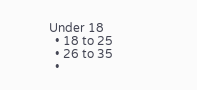Under 18
  • 18 to 25
  • 26 to 35
  •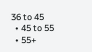36 to 45
  • 45 to 55
  • 55+